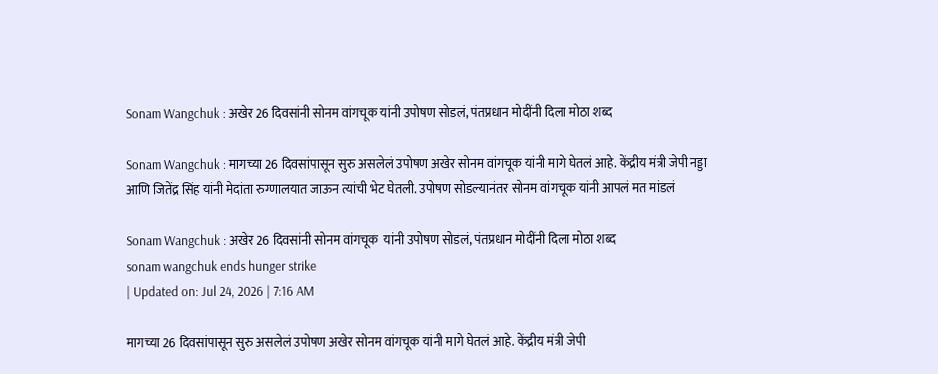Sonam Wangchuk : अखेर 26 दिवसांनी सोनम वांगचूक यांनी उपोषण सोडलं, पंतप्रधान मोदींनी दिला मोठा शब्द

Sonam Wangchuk : मागच्या 26 दिवसांपासून सुरु असलेलं उपोषण अखेर सोनम वांगचूक यांनी मागे घेतलं आहे. केंद्रीय मंत्री जेपी नड्डा आणि जितेंद्र सिंह यांनी मेदांता रुग्णालयात जाऊन त्यांची भेट घेतली. उपोषण सोडल्यानंतर सोनम वांगचूक यांनी आपलं मत मांडलं

Sonam Wangchuk : अखेर 26 दिवसांनी सोनम वांगचूक  यांनी उपोषण सोडलं, पंतप्रधान मोदींनी दिला मोठा शब्द
sonam wangchuk ends hunger strike
| Updated on: Jul 24, 2026 | 7:16 AM

मागच्या 26 दिवसांपासून सुरु असलेलं उपोषण अखेर सोनम वांगचूक यांनी मागे घेतलं आहे. केंद्रीय मंत्री जेपी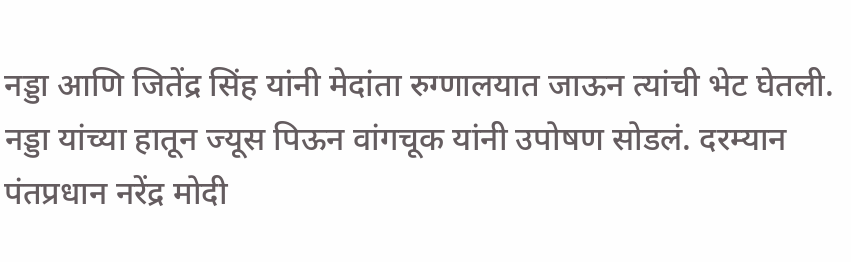नड्डा आणि जितेंद्र सिंह यांनी मेदांता रुग्णालयात जाऊन त्यांची भेट घेतली. नड्डा यांच्या हातून ज्यूस पिऊन वांगचूक यांनी उपोषण सोडलं. दरम्यान पंतप्रधान नरेंद्र मोदी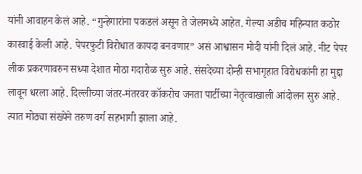यांनी आवाहन केलं आहे. “गुन्हेगारांना पकडलं असून ते जेलमध्ये आहेत. गेल्या अडीच महिन्यात कठोर कारवाई केली आहे. पेपरफुटी विरोधात कायदा बनवणार” असं आश्वासन मोदी यांनी दिलं आहे. नीट पेपर लीक प्रकरणावरुन सध्या देशात मोठा गदारोळ सुरु आहे. संसदेच्या दोन्ही सभागृहात विरोधकांनी हा मुद्दा लावून धरला आहे. दिल्लीच्या जंतर-मंतरवर कॉकरोच जनता पार्टीच्या नेतृत्वाखाली आंदोलन सुरु आहे. त्यात मोठ्या संख्येने तरुण वर्ग सहभागी झाला आहे.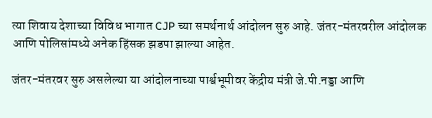त्या शिवाय देशाच्या विविध भागात CJP च्या समर्थनार्थ आंदोलन सुरु आहे. जंतर-मंतरवरील आंदोलक आणि पोलिसांमध्ये अनेक हिंसक झडपा झाल्या आहेत.

जंतर-मंतरवर सुरु असलेल्या या आंदोलनाच्या पार्श्वभूमीवर केंद्रीय मंत्री जे.पी.नड्डा आणि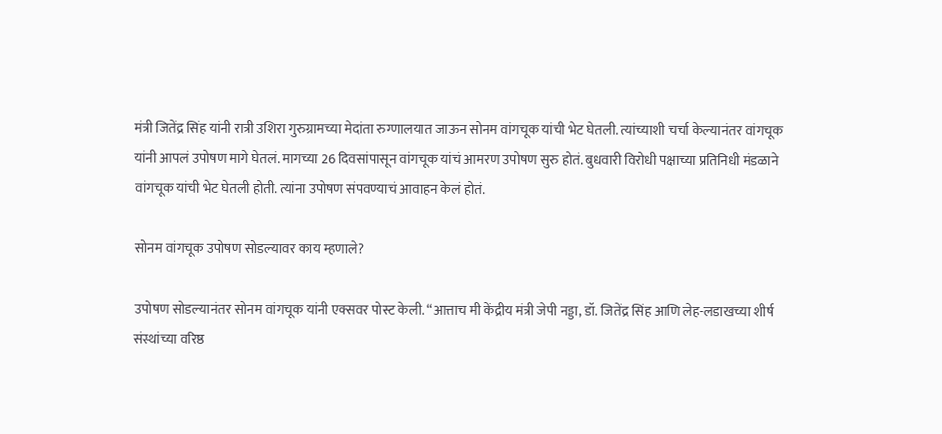मंत्री जितेंद्र सिंह यांनी रात्री उशिरा गुरुग्रामच्या मेदांता रुग्णालयात जाऊन सोनम वांगचूक यांची भेट घेतली. त्यांच्याशी चर्चा केल्यानंतर वांगचूक यांनी आपलं उपोषण मागे घेतलं. मागच्या 26 दिवसांपासून वांगचूक यांचं आमरण उपोषण सुरु होतं. बुधवारी विरोधी पक्षाच्या प्रतिनिधी मंडळाने वांगचूक यांची भेट घेतली होती. त्यांना उपोषण संपवण्याचं आवाहन केलं होतं.

सोनम वांगचूक उपोषण सोडल्यावर काय म्हणाले?

उपोषण सोडल्यानंतर सोनम वांगचूक यांनी एक्सवर पोस्ट केली. “आत्ताच मी केंद्रीय मंत्री जेपी नड्डा, डॉ. जितेंद्र सिंह आणि लेह-लडाखच्या शीर्ष संस्थांच्या वरिष्ठ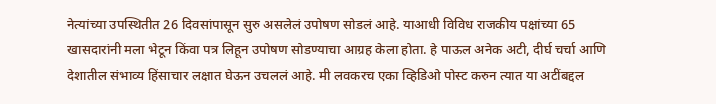नेत्यांच्या उपस्थितीत 26 दिवसांपासून सुरु असलेलं उपोषण सोडलं आहे. याआधी विविध राजकीय पक्षांच्या 65 खासदारांनी मला भेटून किंवा पत्र लिहून उपोषण सोडण्याचा आग्रह केला होता. हे पाऊल अनेक अटी, दीर्घ चर्चा आणि देशातील संभाव्य हिंसाचार लक्षात घेऊन उचललं आहे. मी लवकरच एका व्हिडिओ पोस्ट करुन त्यात या अटींबद्दल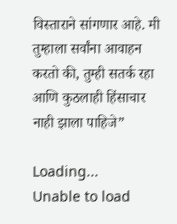विस्ताराने सांगणार आहे. मी तुम्हाला सर्वांना आवाहन करतो की, तुम्ही सतर्क रहा आणि कुठलाही हिंसाचार नाही झाला पाहिजे”

Loading...
Unable to load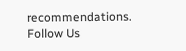recommendations.
Follow Us